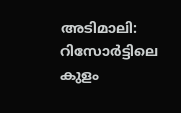അടിമാലി: റിസോർട്ടിലെ കുളം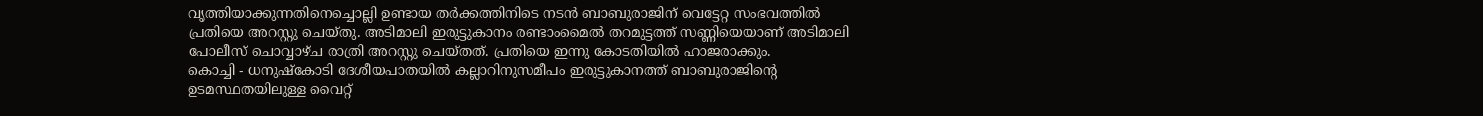വൃത്തിയാക്കുന്നതിനെച്ചൊല്ലി ഉണ്ടായ തർക്കത്തിനിടെ നടൻ ബാബുരാജിന് വെട്ടേറ്റ സംഭവത്തിൽ പ്രതിയെ അറസ്റ്റു ചെയ്തു. അടിമാലി ഇരുട്ടുകാനം രണ്ടാംമൈൽ തറമുട്ടത്ത് സണ്ണിയെയാണ് അടിമാലി പോലീസ് ചൊവ്വാഴ്ച രാത്രി അറസ്റ്റു ചെയ്തത്. പ്രതിയെ ഇന്നു കോടതിയിൽ ഹാജരാക്കും.
കൊച്ചി - ധനുഷ്കോടി ദേശീയപാതയിൽ കല്ലാറിനുസമീപം ഇരുട്ടുകാനത്ത് ബാബുരാജിന്റെ ഉടമസ്ഥതയിലുള്ള വൈറ്റ്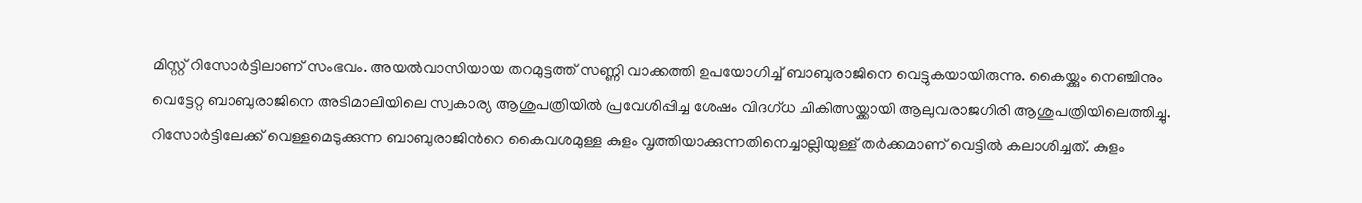മിസ്റ്റ് റിസോർട്ടിലാണ് സംഭവം. അയൽവാസിയായ തറമുട്ടത്ത് സണ്ണി വാക്കത്തി ഉപയോഗിച്ച് ബാബുരാജിനെ വെട്ടുകയായിരുന്നു. കൈയ്ക്കും നെഞ്ചിനും വെട്ടേറ്റ ബാബുരാജിനെ അടിമാലിയിലെ സ്വകാര്യ ആശുപത്രിയിൽ പ്രവേശിപ്പിച്ച ശേഷം വിദഗ്ധ ചികിത്സയ്ക്കായി ആലുവരാജഗിരി ആശുപത്രിയിലെത്തിച്ചു.
റിസോർട്ടിലേക്ക് വെള്ളമെടുക്കുന്ന ബാബുരാജിൻറെ കൈവശമുള്ള കുളം വൃത്തിയാക്കുന്നതിനെച്ചാല്ലിയുള്ള് തർക്കമാണ് വെട്ടിൽ കലാശിച്ചത്. കുളം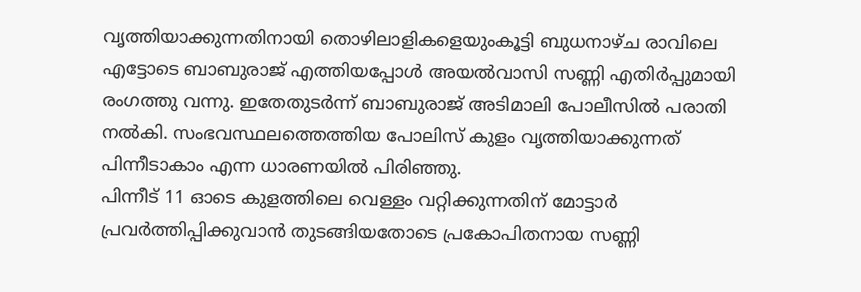വൃത്തിയാക്കുന്നതിനായി തൊഴിലാളികളെയുംകൂട്ടി ബുധനാഴ്ച രാവിലെ എട്ടോടെ ബാബുരാജ് എത്തിയപ്പോൾ അയൽവാസി സണ്ണി എതിർപ്പുമായി രംഗത്തു വന്നു. ഇതേതുടർന്ന് ബാബുരാജ് അടിമാലി പോലീസിൽ പരാതി നൽകി. സംഭവസ്ഥലത്തെത്തിയ പോലിസ് കുളം വൃത്തിയാക്കുന്നത് പിന്നീടാകാം എന്ന ധാരണയിൽ പിരിഞ്ഞു.
പിന്നീട് 11 ഓടെ കുളത്തിലെ വെള്ളം വറ്റിക്കുന്നതിന് മോട്ടാർ പ്രവർത്തിപ്പിക്കുവാൻ തുടങ്ങിയതോടെ പ്രകോപിതനായ സണ്ണി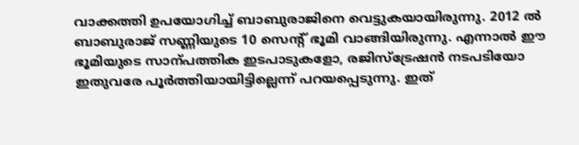വാക്കത്തി ഉപയോഗിച്ച് ബാബുരാജിനെ വെട്ടുകയായിരുന്നു. 2012 ൽ ബാബുരാജ് സണ്ണിയുടെ 10 സെന്റ് ഭൂമി വാങ്ങിയിരുന്നു. എന്നാൽ ഈ ഭൂമിയുടെ സാന്പത്തിക ഇടപാടുകളോ, രജിസ്ട്രേഷൻ നടപടിയോ ഇതുവരേ പൂർത്തിയായിട്ടില്ലെന്ന് പറയപ്പെടുന്നു. ഇത്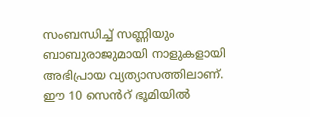സംബന്ധിച്ച് സണ്ണിയും ബാബുരാജുമായി നാളുകളായി അഭിപ്രായ വ്യത്യാസത്തിലാണ്. ഈ 10 സെൻറ് ഭൂമിയിൽ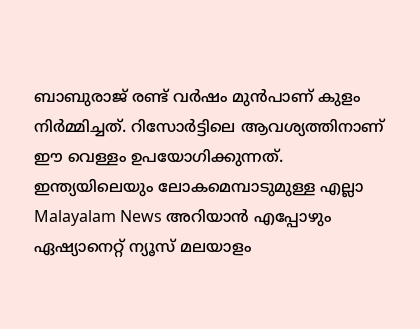ബാബുരാജ് രണ്ട് വർഷം മുൻപാണ് കുളം നിർമ്മിച്ചത്. റിസോർട്ടിലെ ആവശ്യത്തിനാണ് ഈ വെള്ളം ഉപയോഗിക്കുന്നത്.
ഇന്ത്യയിലെയും ലോകമെമ്പാടുമുള്ള എല്ലാ Malayalam News അറിയാൻ എപ്പോഴും ഏഷ്യാനെറ്റ് ന്യൂസ് മലയാളം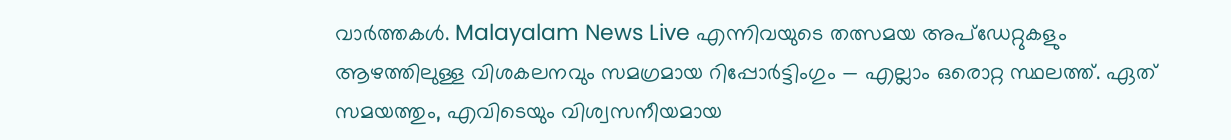വാർത്തകൾ. Malayalam News Live എന്നിവയുടെ തത്സമയ അപ്ഡേറ്റുകളും ആഴത്തിലുള്ള വിശകലനവും സമഗ്രമായ റിപ്പോർട്ടിംഗും — എല്ലാം ഒരൊറ്റ സ്ഥലത്ത്. ഏത് സമയത്തും, എവിടെയും വിശ്വസനീയമായ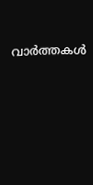വാർത്തകൾ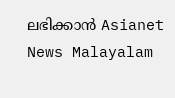ലഭിക്കാൻ Asianet News Malayalam